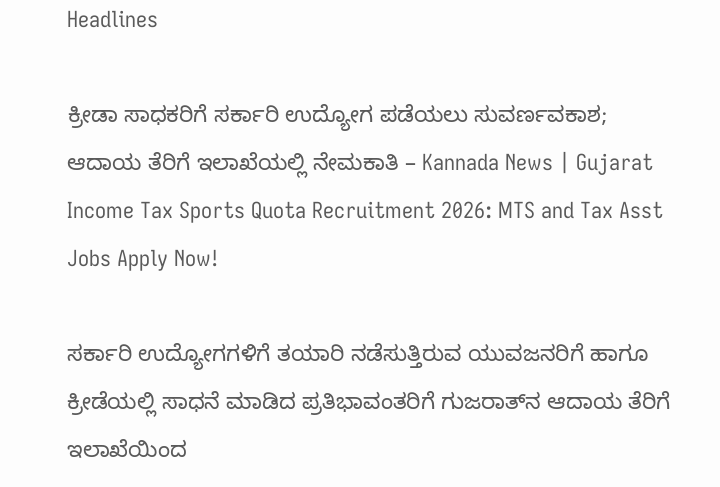Headlines

ಕ್ರೀಡಾ ಸಾಧಕರಿಗೆ ಸರ್ಕಾರಿ ಉದ್ಯೋಗ ಪಡೆಯಲು ಸುವರ್ಣವಕಾಶ; ಆದಾಯ ತೆರಿಗೆ ಇಲಾಖೆಯಲ್ಲಿ ನೇಮಕಾತಿ – Kannada News | Gujarat Income Tax Sports Quota Recruitment 2026: MTS and Tax Asst Jobs Apply Now!

ಸರ್ಕಾರಿ ಉದ್ಯೋಗಗಳಿಗೆ ತಯಾರಿ ನಡೆಸುತ್ತಿರುವ ಯುವಜನರಿಗೆ ಹಾಗೂ ಕ್ರೀಡೆಯಲ್ಲಿ ಸಾಧನೆ ಮಾಡಿದ ಪ್ರತಿಭಾವಂತರಿಗೆ ಗುಜರಾತ್‌ನ ಆದಾಯ ತೆರಿಗೆ ಇಲಾಖೆಯಿಂದ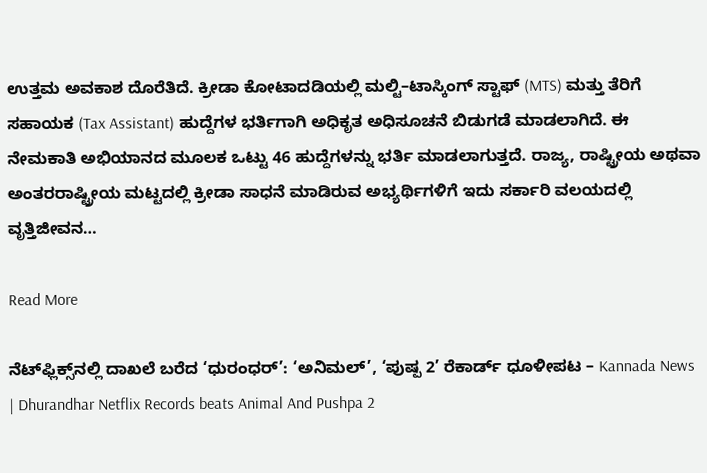ಉತ್ತಮ ಅವಕಾಶ ದೊರೆತಿದೆ. ಕ್ರೀಡಾ ಕೋಟಾದಡಿಯಲ್ಲಿ ಮಲ್ಟಿ–ಟಾಸ್ಕಿಂಗ್ ಸ್ಟಾಫ್ (MTS) ಮತ್ತು ತೆರಿಗೆ ಸಹಾಯಕ (Tax Assistant) ಹುದ್ದೆಗಳ ಭರ್ತಿಗಾಗಿ ಅಧಿಕೃತ ಅಧಿಸೂಚನೆ ಬಿಡುಗಡೆ ಮಾಡಲಾಗಿದೆ. ಈ ನೇಮಕಾತಿ ಅಭಿಯಾನದ ಮೂಲಕ ಒಟ್ಟು 46 ಹುದ್ದೆಗಳನ್ನು ಭರ್ತಿ ಮಾಡಲಾಗುತ್ತದೆ. ರಾಜ್ಯ, ರಾಷ್ಟ್ರೀಯ ಅಥವಾ ಅಂತರರಾಷ್ಟ್ರೀಯ ಮಟ್ಟದಲ್ಲಿ ಕ್ರೀಡಾ ಸಾಧನೆ ಮಾಡಿರುವ ಅಭ್ಯರ್ಥಿಗಳಿಗೆ ಇದು ಸರ್ಕಾರಿ ವಲಯದಲ್ಲಿ ವೃತ್ತಿಜೀವನ…

Read More

ನೆಟ್‌ಫ್ಲಿಕ್ಸ್‌ನಲ್ಲಿ ದಾಖಲೆ ಬರೆದ ‘ಧುರಂಧರ್’: ‘ಅನಿಮಲ್’, ‘ಪುಷ್ಪ 2’ ರೆಕಾರ್ಡ್ ಧೂಳೀಪಟ – Kannada News | Dhurandhar Netflix Records beats Animal And Pushpa 2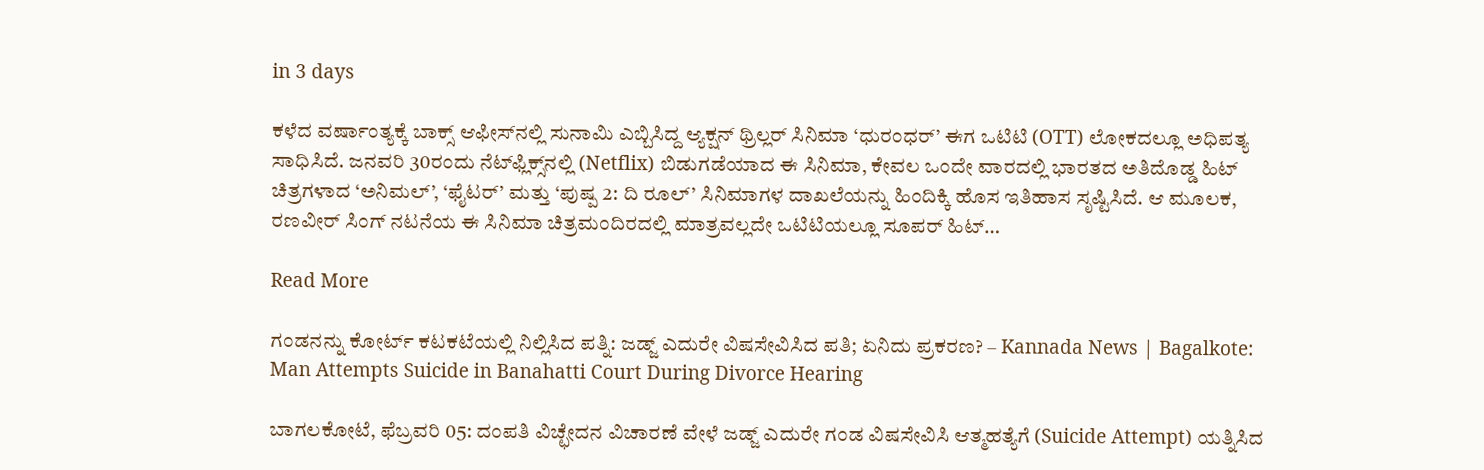in 3 days

ಕಳೆದ ವರ್ಷಾಂತ್ಯಕ್ಕೆ ಬಾಕ್ಸ್ ಆಫೀಸ್‌ನಲ್ಲಿ ಸುನಾಮಿ ಎಬ್ಬಿಸಿದ್ದ ಆ್ಯಕ್ಷನ್ ಥ್ರಿಲ್ಲರ್ ಸಿನಿಮಾ ‘ಧುರಂಧರ್’ ಈಗ ಒಟಿಟಿ (OTT) ಲೋಕದಲ್ಲೂ ಅಧಿಪತ್ಯ ಸಾಧಿಸಿದೆ. ಜನವರಿ 30ರಂದು ನೆಟ್‌ಫ್ಲಿಕ್ಸ್‌ನಲ್ಲಿ (Netflix) ಬಿಡುಗಡೆಯಾದ ಈ ಸಿನಿಮಾ, ಕೇವಲ ಒಂದೇ ವಾರದಲ್ಲಿ ಭಾರತದ ಅತಿದೊಡ್ಡ ಹಿಟ್ ಚಿತ್ರಗಳಾದ ‘ಅನಿಮಲ್’, ‘ಫೈಟರ್’ ಮತ್ತು ‘ಪುಷ್ಪ 2: ದಿ ರೂಲ್’ ಸಿನಿಮಾಗಳ ದಾಖಲೆಯನ್ನು ಹಿಂದಿಕ್ಕಿ ಹೊಸ ಇತಿಹಾಸ ಸೃಷ್ಟಿಸಿದೆ. ಆ ಮೂಲಕ, ರಣವೀರ್ ಸಿಂಗ್ ನಟನೆಯ ಈ ಸಿನಿಮಾ ಚಿತ್ರಮಂದಿರದಲ್ಲಿ ಮಾತ್ರವಲ್ಲದೇ ಒಟಿಟಿಯಲ್ಲೂ ಸೂಪರ್ ಹಿಟ್…

Read More

ಗಂಡನನ್ನು ಕೋರ್ಟ್ ಕಟಕಟೆಯಲ್ಲಿ ನಿಲ್ಲಿಸಿದ ಪತ್ನಿ: ಜಡ್ಜ್ ಎದುರೇ ವಿಷಸೇವಿಸಿದ ಪತಿ; ಏನಿದು ಪ್ರಕರಣ? – Kannada News | Bagalkote: Man Attempts Suicide in Banahatti Court During Divorce Hearing

ಬಾಗಲಕೋಟೆ, ಫೆಬ್ರವರಿ 05: ದಂಪತಿ ವಿಚ್ಛೇದನ ವಿಚಾರಣೆ ವೇಳೆ ಜಡ್ಜ್ ಎದುರೇ ಗಂಡ ವಿಷಸೇವಿಸಿ ಆತ್ಮಹತ್ಯೆಗೆ (Suicide Attempt) ಯತ್ನಿಸಿದ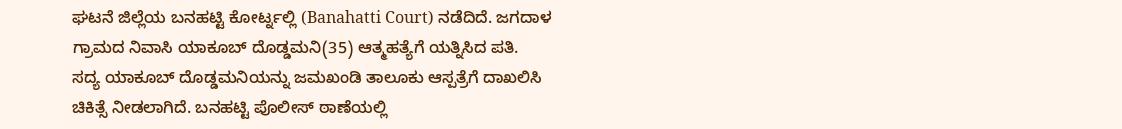ಘಟನೆ ಜಿಲ್ಲೆಯ ಬನಹಟ್ಟಿ ಕೋರ್ಟ್ನಲ್ಲಿ (Banahatti Court) ನಡೆದಿದೆ. ಜಗದಾಳ ಗ್ರಾಮದ ನಿವಾಸಿ ಯಾಕೂಬ್ ದೊಡ್ಡಮನಿ(35) ಆತ್ಮಹತ್ಯೆಗೆ ಯತ್ನಿಸಿದ ಪತಿ.  ಸದ್ಯ ಯಾಕೂಬ್ ದೊಡ್ಡಮನಿಯನ್ನು ಜಮಖಂಡಿ ತಾಲೂಕು ಆಸ್ಪತ್ರೆಗೆ ದಾಖಲಿಸಿ ಚಿಕಿತ್ಸೆ ನೀಡಲಾಗಿದೆ. ಬನಹಟ್ಟಿ ಪೊಲೀಸ್ ಠಾಣೆಯಲ್ಲಿ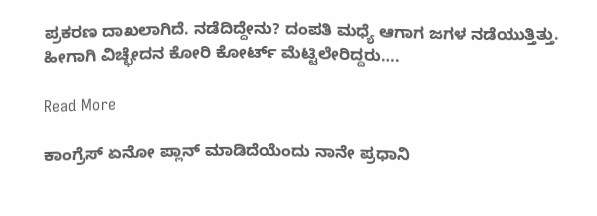ಪ್ರಕರಣ ದಾಖಲಾಗಿದೆ. ನಡೆದಿದ್ದೇನು? ದಂಪತಿ ಮಧ್ಯೆ ಆಗಾಗ ಜಗಳ ನಡೆಯುತ್ತಿತ್ತು. ಹೀಗಾಗಿ ವಿಚ್ಛೇದನ ಕೋರಿ ಕೋರ್ಟ್ ಮೆಟ್ಟಿಲೇರಿದ್ದರು….

Read More

ಕಾಂಗ್ರೆಸ್ ಏನೋ ಪ್ಲಾನ್ ಮಾಡಿದೆಯೆಂದು ನಾನೇ ಪ್ರಧಾನಿ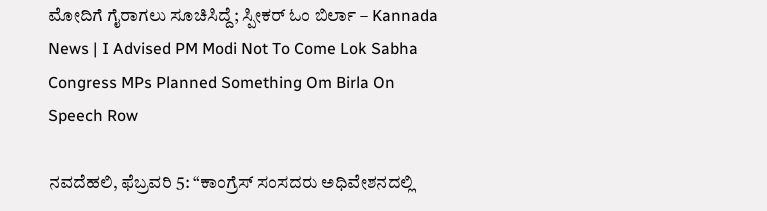ಮೋದಿಗೆ ಗೈರಾಗಲು ಸೂಚಿಸಿದ್ದೆ; ಸ್ಪೀಕರ್ ಓಂ ಬಿರ್ಲಾ – Kannada News | I Advised PM Modi Not To Come Lok Sabha Congress MPs Planned Something Om Birla On Speech Row

ನವದೆಹಲಿ, ಫೆಬ್ರವರಿ 5: “ಕಾಂಗ್ರೆಸ್ ಸಂಸದರು ಅಧಿವೇಶನದಲ್ಲಿ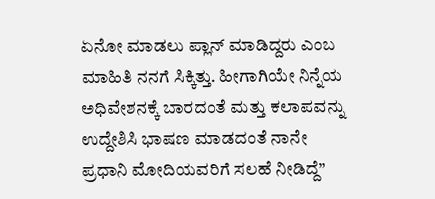ಏನೋ ಮಾಡಲು ಪ್ಲಾನ್ ಮಾಡಿದ್ದರು ಎಂಬ ಮಾಹಿತಿ ನನಗೆ ಸಿಕ್ಕಿತ್ತು. ಹೀಗಾಗಿಯೇ ನಿನ್ನೆಯ ಅಧಿವೇಶನಕ್ಕೆ ಬಾರದಂತೆ ಮತ್ತು ಕಲಾಪವನ್ನು ಉದ್ದೇಶಿಸಿ ಭಾಷಣ ಮಾಡದಂತೆ ನಾನೇ ಪ್ರಧಾನಿ ಮೋದಿಯವರಿಗೆ ಸಲಹೆ ನೀಡಿದ್ದೆ”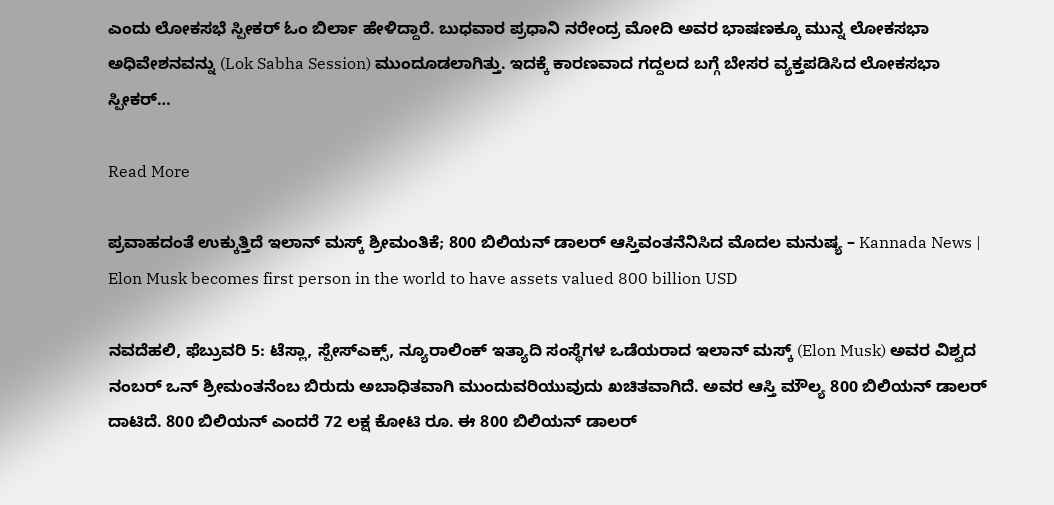ಎಂದು ಲೋಕಸಭೆ ಸ್ಪೀಕರ್ ಓಂ ಬಿರ್ಲಾ ಹೇಳಿದ್ದಾರೆ. ಬುಧವಾರ ಪ್ರಧಾನಿ ನರೇಂದ್ರ ಮೋದಿ ಅವರ ಭಾಷಣಕ್ಕೂ ಮುನ್ನ ಲೋಕಸಭಾ ಅಧಿವೇಶನವನ್ನು (Lok Sabha Session) ಮುಂದೂಡಲಾಗಿತ್ತು. ಇದಕ್ಕೆ ಕಾರಣವಾದ ಗದ್ದಲದ ಬಗ್ಗೆ ಬೇಸರ ವ್ಯಕ್ತಪಡಿಸಿದ ಲೋಕಸಭಾ ಸ್ಪೀಕರ್…

Read More

ಪ್ರವಾಹದಂತೆ ಉಕ್ಕುತ್ತಿದೆ ಇಲಾನ್ ಮಸ್ಕ್ ಶ್ರೀಮಂತಿಕೆ; 800 ಬಿಲಿಯನ್ ಡಾಲರ್ ಆಸ್ತಿವಂತನೆನಿಸಿದ ಮೊದಲ ಮನುಷ್ಯ – Kannada News | Elon Musk becomes first person in the world to have assets valued 800 billion USD

ನವದೆಹಲಿ, ಫೆಬ್ರುವರಿ 5: ಟೆಸ್ಲಾ, ಸ್ಪೇಸ್ಎಕ್ಸ್, ನ್ಯೂರಾಲಿಂಕ್ ಇತ್ಯಾದಿ ಸಂಸ್ಥೆಗಳ ಒಡೆಯರಾದ ಇಲಾನ್ ಮಸ್ಕ್ (Elon Musk) ಅವರ ವಿಶ್ವದ ನಂಬರ್ ಒನ್ ಶ್ರೀಮಂತನೆಂಬ ಬಿರುದು ಅಬಾಧಿತವಾಗಿ ಮುಂದುವರಿಯುವುದು ಖಚಿತವಾಗಿದೆ. ಅವರ ಆಸ್ತಿ ಮೌಲ್ಯ 800 ಬಿಲಿಯನ್ ಡಾಲರ್ ದಾಟಿದೆ. 800 ಬಿಲಿಯನ್ ಎಂದರೆ 72 ಲಕ್ಷ ಕೋಟಿ ರೂ. ಈ 800 ಬಿಲಿಯನ್ ಡಾಲರ್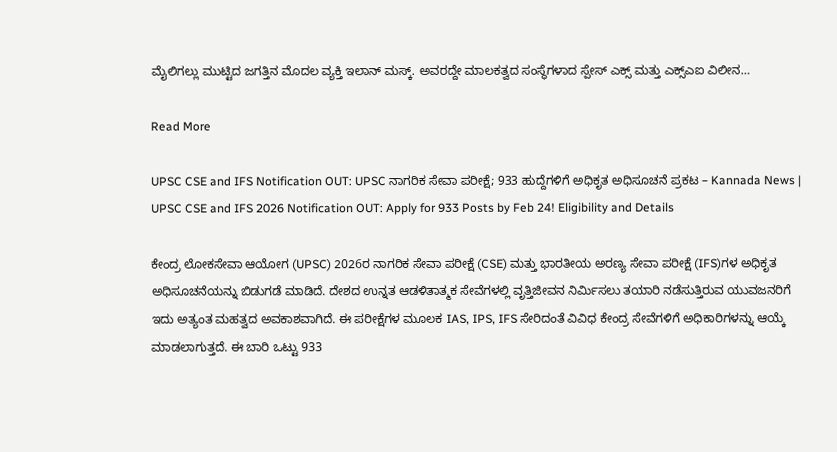ಮೈಲಿಗಲ್ಲು ಮುಟ್ಟಿದ ಜಗತ್ತಿನ ಮೊದಲ ವ್ಯಕ್ತಿ ಇಲಾನ್ ಮಸ್ಕ್. ಅವರದ್ದೇ ಮಾಲಕತ್ವದ ಸಂಸ್ಥೆಗಳಾದ ಸ್ಪೇಸ್ ಎಕ್ಸ್ ಮತ್ತು ಎಕ್ಸ್ಎಐ ವಿಲೀನ…

Read More

UPSC CSE and IFS Notification OUT: UPSC ನಾಗರಿಕ ಸೇವಾ ಪರೀಕ್ಷೆ; 933 ಹುದ್ದೆಗಳಿಗೆ ಅಧಿಕೃತ ಅಧಿಸೂಚನೆ ಪ್ರಕಟ – Kannada News | UPSC CSE and IFS 2026 Notification OUT: Apply for 933 Posts by Feb 24! Eligibility and Details

ಕೇಂದ್ರ ಲೋಕಸೇವಾ ಆಯೋಗ (UPSC) 2026ರ ನಾಗರಿಕ ಸೇವಾ ಪರೀಕ್ಷೆ (CSE) ಮತ್ತು ಭಾರತೀಯ ಅರಣ್ಯ ಸೇವಾ ಪರೀಕ್ಷೆ (IFS)ಗಳ ಅಧಿಕೃತ ಅಧಿಸೂಚನೆಯನ್ನು ಬಿಡುಗಡೆ ಮಾಡಿದೆ. ದೇಶದ ಉನ್ನತ ಆಡಳಿತಾತ್ಮಕ ಸೇವೆಗಳಲ್ಲಿ ವೃತ್ತಿಜೀವನ ನಿರ್ಮಿಸಲು ತಯಾರಿ ನಡೆಸುತ್ತಿರುವ ಯುವಜನರಿಗೆ ಇದು ಅತ್ಯಂತ ಮಹತ್ವದ ಅವಕಾಶವಾಗಿದೆ. ಈ ಪರೀಕ್ಷೆಗಳ ಮೂಲಕ IAS, IPS, IFS ಸೇರಿದಂತೆ ವಿವಿಧ ಕೇಂದ್ರ ಸೇವೆಗಳಿಗೆ ಅಧಿಕಾರಿಗಳನ್ನು ಆಯ್ಕೆ ಮಾಡಲಾಗುತ್ತದೆ. ಈ ಬಾರಿ ಒಟ್ಟು 933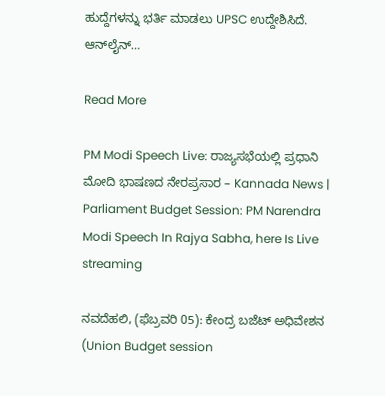ಹುದ್ದೆಗಳನ್ನು ಭರ್ತಿ ಮಾಡಲು UPSC ಉದ್ದೇಶಿಸಿದೆ. ಆನ್‌ಲೈನ್…

Read More

PM Modi Speech Live: ರಾಜ್ಯಸಭೆಯಲ್ಲಿ ಪ್ರಧಾನಿ ಮೋದಿ ಭಾಷಣದ ನೇರಪ್ರಸಾರ – Kannada News | Parliament Budget Session: PM Narendra Modi Speech In Rajya Sabha, here Is Live streaming

ನವದೆಹಲಿ, (ಫೆಬ್ರವರಿ 05): ಕೇಂದ್ರ ಬಜೆಟ್ ಅಧಿವೇಶನ (Union Budget session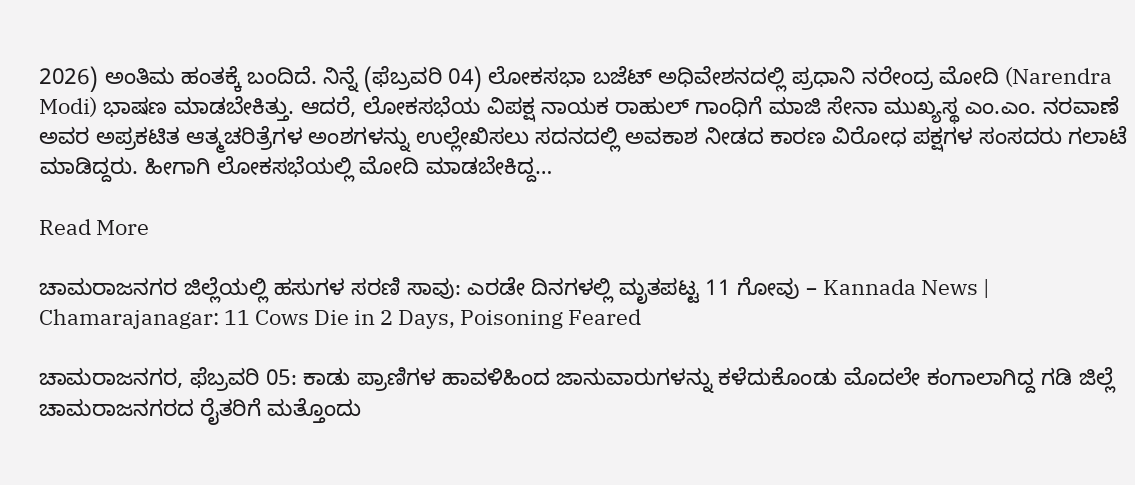2026) ಅಂತಿಮ ಹಂತಕ್ಕೆ ಬಂದಿದೆ. ನಿನ್ನೆ (ಫೆಬ್ರವರಿ 04) ಲೋಕಸಭಾ ಬಜೆಟ್ ಅಧಿವೇಶನದಲ್ಲಿ ಪ್ರಧಾನಿ ನರೇಂದ್ರ ಮೋದಿ (Narendra Modi) ಭಾಷಣ ಮಾಡಬೇಕಿತ್ತು. ಆದರೆ, ಲೋಕಸಭೆಯ ವಿಪಕ್ಷ ನಾಯಕ ರಾಹುಲ್ ಗಾಂಧಿಗೆ ಮಾಜಿ ಸೇನಾ ಮುಖ್ಯಸ್ಥ ಎಂ.ಎಂ. ನರವಾಣೆ ಅವರ ಅಪ್ರಕಟಿತ ಆತ್ಮಚರಿತ್ರೆಗಳ ಅಂಶಗಳನ್ನು ಉಲ್ಲೇಖಿಸಲು ಸದನದಲ್ಲಿ ಅವಕಾಶ ನೀಡದ ಕಾರಣ ವಿರೋಧ ಪಕ್ಷಗಳ ಸಂಸದರು ಗಲಾಟೆ ಮಾಡಿದ್ದರು. ಹೀಗಾಗಿ ಲೋಕಸಭೆಯಲ್ಲಿ ಮೋದಿ ಮಾಡಬೇಕಿದ್ದ…

Read More

ಚಾಮರಾಜನಗರ ಜಿಲ್ಲೆಯಲ್ಲಿ ಹಸುಗಳ ಸರಣಿ ಸಾವು: ಎರಡೇ ದಿನಗಳಲ್ಲಿ ಮೃತಪಟ್ಟ 11 ಗೋವು – Kannada News | Chamarajanagar: 11 Cows Die in 2 Days, Poisoning Feared

ಚಾಮರಾಜನಗರ, ಫೆಬ್ರವರಿ 05: ಕಾಡು ಪ್ರಾಣಿಗಳ ಹಾವಳಿಹಿಂದ ಜಾನುವಾರುಗಳನ್ನು ಕಳೆದುಕೊಂಡು ಮೊದಲೇ ಕಂಗಾಲಾಗಿದ್ದ ಗಡಿ ಜಿಲ್ಲೆ ಚಾಮರಾಜನಗರದ ರೈತರಿಗೆ ಮತ್ತೊಂದು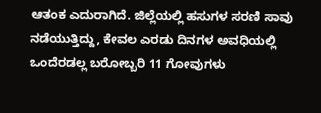ಆತಂಕ ಎದುರಾಗಿದೆ. ಜಿಲ್ಲೆಯಲ್ಲಿ ಹಸುಗಳ ಸರಣಿ ಸಾವು ನಡೆಯುತ್ತಿದ್ದು, ಕೇವಲ ಎರಡು ದಿನಗಳ ಅವಧಿಯಲ್ಲಿ ಒಂದೆರಡಲ್ಲ ಬರೋಬ್ಬರಿ 11 ಗೋವುಗಳು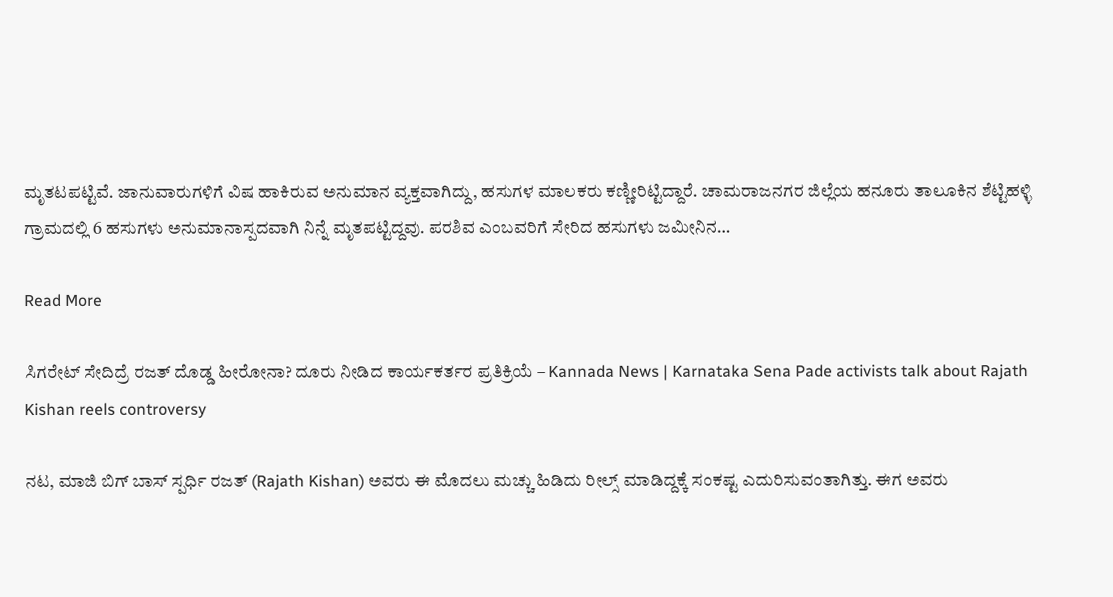ಮೃತಟಪಟ್ಟಿವೆ. ಜಾನುವಾರುಗಳಿಗೆ ವಿಷ ಹಾಕಿರುವ ಅನುಮಾನ ವ್ಯಕ್ತವಾಗಿದ್ದು, ಹಸುಗಳ ಮಾಲಕರು ಕಣ್ಣೀರಿಟ್ಟಿದ್ದಾರೆ. ಚಾಮರಾಜನಗರ ಜಿಲ್ಲೆಯ ಹನೂರು ತಾಲೂಕಿನ ಶೆಟ್ಟಿಹಳ್ಳಿ ಗ್ರಾಮದಲ್ಲಿ 6 ಹಸುಗಳು ಅನುಮಾನಾಸ್ಪದವಾಗಿ ನಿನ್ನೆ ಮೃತಪಟ್ಟಿದ್ದವು. ಪರಶಿವ ಎಂಬವರಿಗೆ ಸೇರಿದ ಹಸುಗಳು ಜಮೀನಿನ…

Read More

ಸಿಗರೇಟ್ ಸೇದಿದ್ರೆ ರಜತ್ ದೊಡ್ಡ ಹೀರೋನಾ? ದೂರು ನೀಡಿದ ಕಾರ್ಯಕರ್ತರ ಪ್ರತಿಕ್ರಿಯೆ – Kannada News | Karnataka Sena Pade activists talk about Rajath Kishan reels controversy

ನಟ, ಮಾಜಿ ಬಿಗ್ ಬಾಸ್ ಸ್ಪರ್ಧಿ ರಜತ್ (Rajath Kishan) ಅವರು ಈ ಮೊದಲು ಮಚ್ಚು ಹಿಡಿದು ರೀಲ್ಸ್ ಮಾಡಿದ್ದಕ್ಕೆ ಸಂಕಷ್ಟ ಎದುರಿಸುವಂತಾಗಿತ್ತು. ಈಗ ಅವರು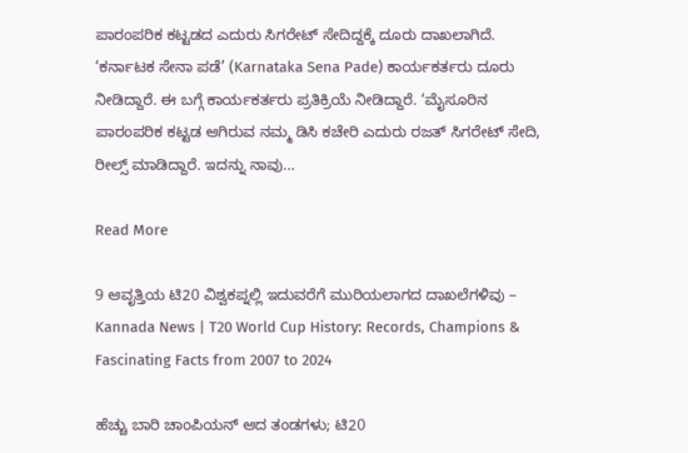ಪಾರಂಪರಿಕ ಕಟ್ಟಡದ ಎದುರು ಸಿಗರೇಟ್ ಸೇದಿದ್ದಕ್ಕೆ ದೂರು ದಾಖಲಾಗಿದೆ. ‘ಕರ್ನಾಟಕ ಸೇನಾ ಪಡೆ’ (Karnataka Sena Pade) ಕಾರ್ಯಕರ್ತರು ದೂರು ನೀಡಿದ್ದಾರೆ. ಈ ಬಗ್ಗೆ ಕಾರ್ಯಕರ್ತರು ಪ್ರತಿಕ್ರಿಯೆ ನೀಡಿದ್ದಾರೆ. ‘ಮೈಸೂರಿನ ಪಾರಂಪರಿಕ ಕಟ್ಟಡ ಆಗಿರುವ ನಮ್ಮ ಡಿಸಿ ಕಚೇರಿ ಎದುರು ರಜತ್ ಸಿಗರೇಟ್ ಸೇದಿ, ರೀಲ್ಸ್ ಮಾಡಿದ್ದಾರೆ. ಇದನ್ನು ನಾವು…

Read More

9 ಆವೃತ್ತಿಯ ಟಿ20 ವಿಶ್ವಕಪ್ನಲ್ಲಿ ಇದುವರೆಗೆ ಮುರಿಯಲಾಗದ ದಾಖಲೆಗಳಿವು – Kannada News | T20 World Cup History: Records, Champions & Fascinating Facts from 2007 to 2024

ಹೆಚ್ಚು ಬಾರಿ ಚಾಂಪಿಯನ್ ಆದ ತಂಡಗಳು; ಟಿ20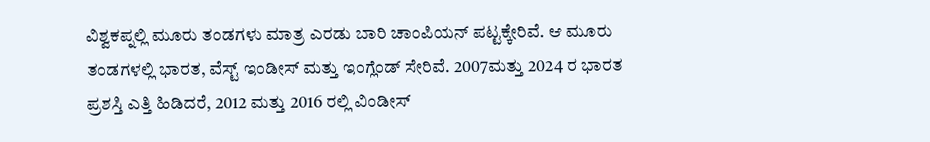ವಿಶ್ವಕಪ್ನಲ್ಲಿ ಮೂರು ತಂಡಗಳು ಮಾತ್ರ ಎರಡು ಬಾರಿ ಚಾಂಪಿಯನ್ ಪಟ್ಟಕ್ಕೇರಿವೆ. ಆ ಮೂರು ತಂಡಗಳಲ್ಲಿ ಭಾರತ, ವೆಸ್ಟ್ ಇಂಡೀಸ್ ಮತ್ತು ಇಂಗ್ಲೆಂಡ್ ಸೇರಿವೆ. 2007ಮತ್ತು 2024 ರ ಭಾರತ ಪ್ರಶಸ್ತಿ ಎತ್ತಿ ಹಿಡಿದರೆ, 2012 ಮತ್ತು 2016 ರಲ್ಲಿ ವಿಂಡೀಸ್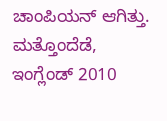ಚಾಂಪಿಯನ್ ಆಗಿತ್ತು. ಮತ್ತೊಂದೆಡೆ, ಇಂಗ್ಲೆಂಡ್ 2010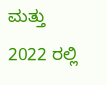ಮತ್ತು 2022 ರಲ್ಲಿ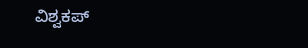ವಿಶ್ವಕಪ್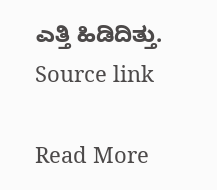ಎತ್ತಿ ಹಿಡಿದಿತ್ತು. Source link

Read More